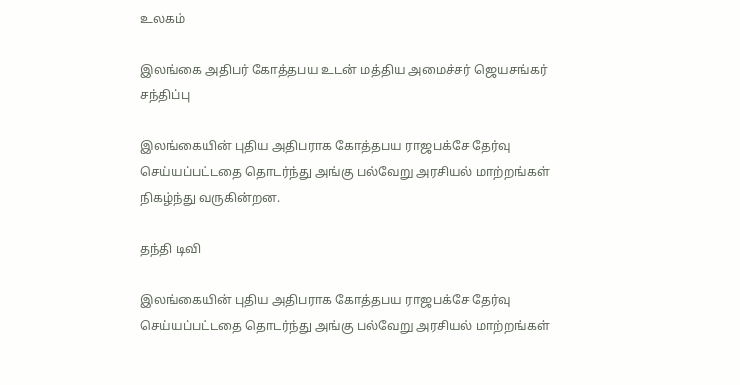உலகம்

இலங்கை அதிபர் கோத்தபய உடன் மத்திய அமைச்சர் ஜெயசங்கர் சந்திப்பு

இலங்கையின் புதிய அதிபராக கோத்தபய ராஜபக்சே தேர்வு செய்யப்பட்டதை தொடர்ந்து அங்கு பல்வேறு அரசியல் மாற்றங்கள் நிகழ்ந்து வருகின்றன.

தந்தி டிவி

இலங்கையின் புதிய அதிபராக கோத்தபய ராஜபக்சே தேர்வு செய்யப்பட்டதை தொடர்ந்து அங்கு பல்வேறு அரசியல் மாற்றங்கள்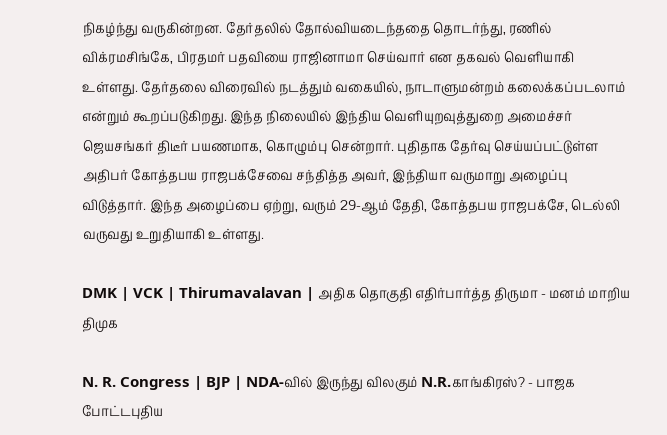நிகழ்ந்து வருகின்றன. தேர்தலில் தோல்வியடைந்ததை தொடர்ந்து, ரணில் விக்ரமசிங்கே, பிரதமர் பதவியை ராஜினாமா செய்வார் என தகவல் வெளியாகி உள்ளது. தேர்தலை விரைவில் நடத்தும் வகையில், நாடாளுமன்றம் கலைக்கப்படலாம் என்றும் கூறப்படுகிறது. இந்த நிலையில் இந்திய வெளியுறவுத்துறை அமைச்சர் ஜெயசங்கர் திடீர் பயணமாக, கொழும்பு சென்றார். புதிதாக தேர்வு செய்யப்பட்டுள்ள அதிபர் கோத்தபய ராஜபக்சேவை சந்தித்த அவர், இந்தியா வருமாறு அழைப்பு விடுத்தார். இந்த அழைப்பை ஏற்று, வரும் 29-ஆம் தேதி, கோத்தபய ராஜபக்சே, டெல்லி வருவது உறுதியாகி உள்ளது.

DMK | VCK | Thirumavalavan | அதிக தொகுதி எதிர்பார்த்த திருமா - மனம் மாறிய திமுக

N. R. Congress | BJP | NDA-வில் இருந்து விலகும் N.R.காங்கிரஸ்? - பாஜக போட்டபுதிய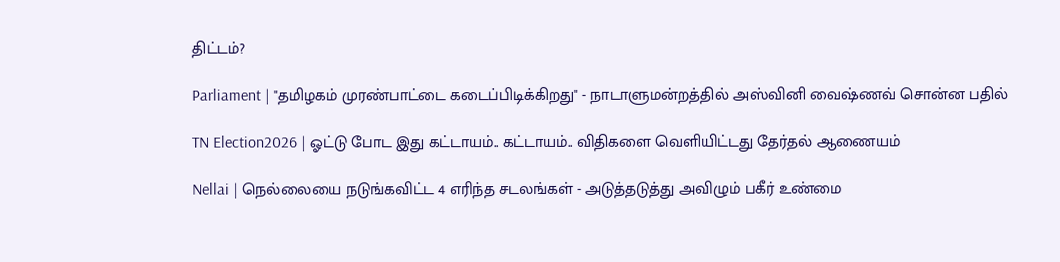திட்டம்?

Parliament | "தமிழகம் முரண்பாட்டை கடைப்பிடிக்கிறது" - நாடாளுமன்றத்தில் அஸ்வினி வைஷ்ணவ் சொன்ன பதில்

TN Election2026 | ஓட்டு போட இது கட்டாயம்.. கட்டாயம்.. விதிகளை வெளியிட்டது தேர்தல் ஆணையம்

Nellai | நெல்லையை நடுங்கவிட்ட 4 எரிந்த சடலங்கள் - அடுத்தடுத்து அவிழும் பகீர் உண்மை